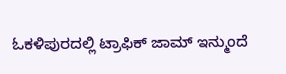ಓಕಳಿಪುರದಲ್ಲಿ ಟ್ರಾಫಿಕ್ ಜಾಮ್ ಇನ್ಮುಂದೆ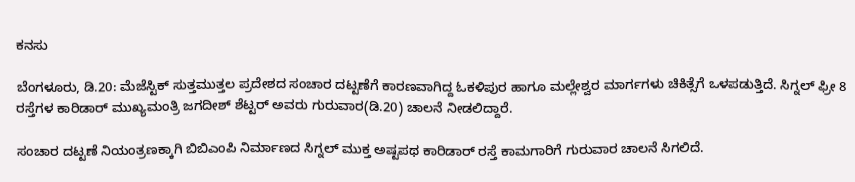ಕನಸು

ಬೆಂಗಳೂರು, ಡಿ.20: ಮೆಜೆಸ್ಟಿಕ್ ಸುತ್ತಮುತ್ತಲ ಪ್ರದೇಶದ ಸಂಚಾರ ದಟ್ಟಣೆಗೆ ಕಾರಣವಾಗಿದ್ದ ಓಕಳಿಪುರ ಹಾಗೂ ಮಲ್ಲೇಶ್ವರ ಮಾರ್ಗಗಳು ಚಿಕಿತ್ಸೆಗೆ ಒಳಪಡುತ್ತಿದೆ. ಸಿಗ್ನಲ್ ಫ್ರೀ 8 ರಸ್ತೆಗಳ ಕಾರಿಡಾರ್ ಮುಖ್ಯಮಂತ್ರಿ ಜಗದೀಶ್ ಶೆಟ್ಟರ್ ಅವರು ಗುರುವಾರ(ಡಿ.20) ಚಾಲನೆ ನೀಡಲಿದ್ದಾರೆ.

ಸಂಚಾರ ದಟ್ಟಣೆ ನಿಯಂತ್ರಣಕ್ಕಾಗಿ ಬಿಬಿಎಂಪಿ ನಿರ್ಮಾಣದ ಸಿಗ್ನಲ್ ಮುಕ್ತ ಅಷ್ಟಪಥ ಕಾರಿಡಾರ್ ರಸ್ತೆ ಕಾಮಗಾರಿಗೆ ಗುರುವಾರ ಚಾಲನೆ ಸಿಗಲಿದೆ.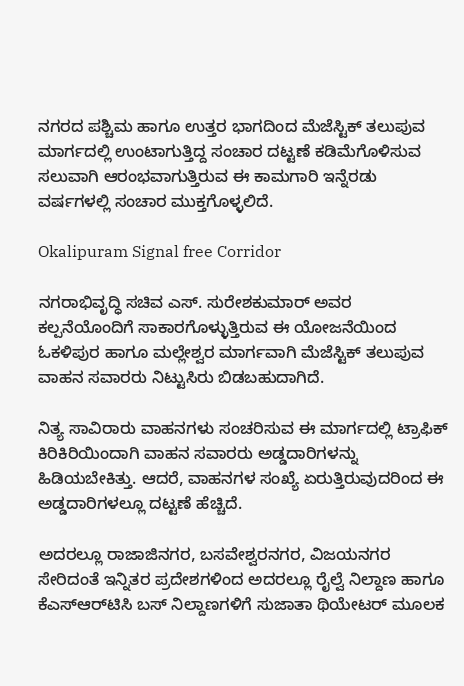ನಗರದ ಪಶ್ಚಿಮ ಹಾಗೂ ಉತ್ತರ ಭಾಗದಿಂದ ಮೆಜೆಸ್ಟಿಕ್ ತಲುಪುವ ಮಾರ್ಗದಲ್ಲಿ ಉಂಟಾಗುತ್ತಿದ್ದ ಸಂಚಾರ ದಟ್ಟಣೆ ಕಡಿಮೆಗೊಳಿಸುವ ಸಲುವಾಗಿ ಆರಂಭವಾಗುತ್ತಿರುವ ಈ ಕಾಮಗಾರಿ ಇನ್ನೆರಡು ವರ್ಷಗಳಲ್ಲಿ ಸಂಚಾರ ಮುಕ್ತಗೊಳ್ಳಲಿದೆ.

Okalipuram Signal free Corridor

ನಗರಾಭಿವೃದ್ಧಿ ಸಚಿವ ಎಸ್. ಸುರೇಶಕುಮಾರ್ ಅವರ ಕಲ್ಪನೆಯೊಂದಿಗೆ ಸಾಕಾರಗೊಳ್ಳುತ್ತಿರುವ ಈ ಯೋಜನೆಯಿಂದ ಓಕಳಿಪುರ ಹಾಗೂ ಮಲ್ಲೇಶ್ವರ ಮಾರ್ಗವಾಗಿ ಮೆಜೆಸ್ಟಿಕ್ ತಲುಪುವ ವಾಹನ ಸವಾರರು ನಿಟ್ಟುಸಿರು ಬಿಡಬಹುದಾಗಿದೆ.

ನಿತ್ಯ ಸಾವಿರಾರು ವಾಹನಗಳು ಸಂಚರಿಸುವ ಈ ಮಾರ್ಗದಲ್ಲಿ ಟ್ರಾಫಿಕ್ ಕಿರಿಕಿರಿಯಿಂದಾಗಿ ವಾಹನ ಸವಾರರು ಅಡ್ಡದಾರಿಗಳನ್ನು ಹಿಡಿಯಬೇಕಿತ್ತು. ಆದರೆ, ವಾಹನಗಳ ಸಂಖ್ಯೆ ಏರುತ್ತಿರುವುದರಿಂದ ಈ ಅಡ್ಡದಾರಿಗಳಲ್ಲೂ ದಟ್ಟಣೆ ಹೆಚ್ಚಿದೆ.

ಅದರಲ್ಲೂ ರಾಜಾಜಿನಗರ, ಬಸವೇಶ್ವರನಗರ, ವಿಜಯನಗರ ಸೇರಿದಂತೆ ಇನ್ನಿತರ ಪ್ರದೇಶಗಳಿಂದ ಅದರಲ್ಲೂ ರೈಲ್ವೆ ನಿಲ್ದಾಣ ಹಾಗೂ ಕೆಎಸ್‌ಆರ್‌ಟಿಸಿ ಬಸ್ ನಿಲ್ದಾಣಗಳಿಗೆ ಸುಜಾತಾ ಥಿಯೇಟರ್ ಮೂಲಕ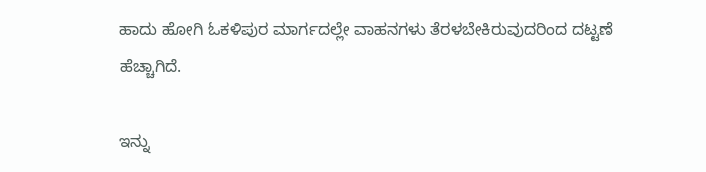ಹಾದು ಹೋಗಿ ಓಕಳಿಪುರ ಮಾರ್ಗದಲ್ಲೇ ವಾಹನಗಳು ತೆರಳಬೇಕಿರುವುದರಿಂದ ದಟ್ಟಣೆ ಹೆಚ್ಚಾಗಿದೆ.

ಇನ್ನು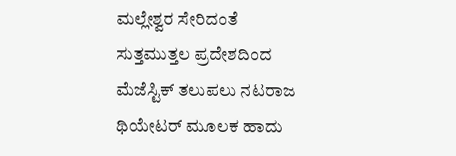ಮಲ್ಲೇಶ್ವರ ಸೇರಿದಂತೆ ಸುತ್ತಮುತ್ತಲ ಪ್ರದೇಶದಿಂದ ಮೆಜೆಸ್ಟಿಕ್ ತಲುಪಲು ನಟರಾಜ ಥಿಯೇಟರ್ ಮೂಲಕ ಹಾದು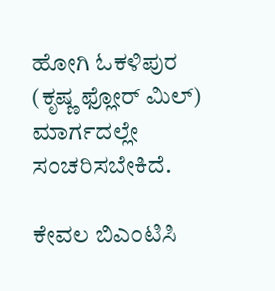ಹೋಗಿ ಓಕಳಿಪುರ (ಕೃಷ್ಣ ಫ್ಲೋರ್ ಮಿಲ್) ಮಾರ್ಗದಲ್ಲೇ ಸಂಚರಿಸಬೇಕಿದೆ.

ಕೇವಲ ಬಿಎಂಟಿಸಿ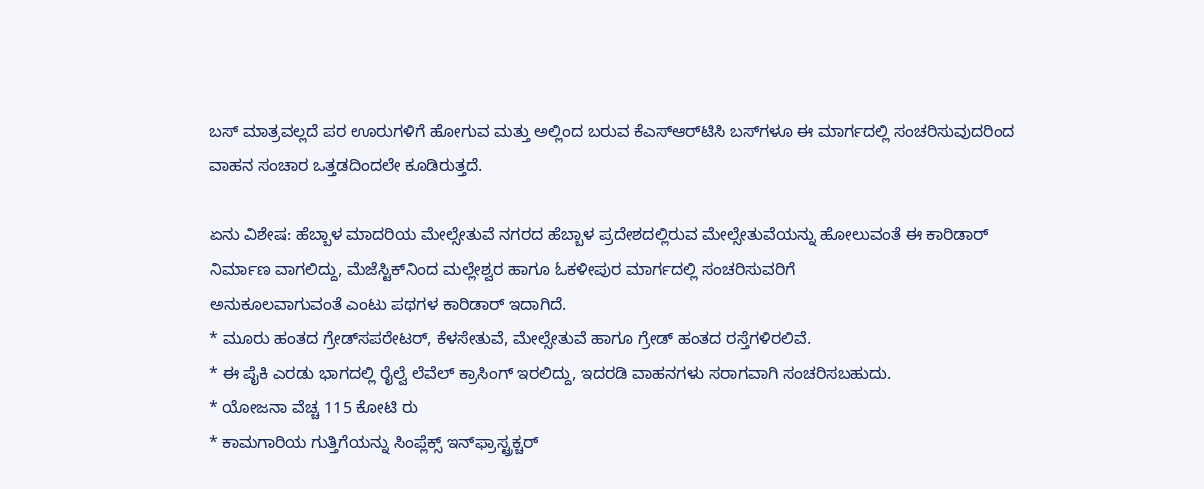ಬಸ್ ಮಾತ್ರವಲ್ಲದೆ ಪರ ಊರುಗಳಿಗೆ ಹೋಗುವ ಮತ್ತು ಅಲ್ಲಿಂದ ಬರುವ ಕೆಎಸ್‌ಆರ್‌ಟಿಸಿ ಬಸ್‌ಗಳೂ ಈ ಮಾರ್ಗದಲ್ಲಿ ಸಂಚರಿಸುವುದರಿಂದ ವಾಹನ ಸಂಚಾರ ಒತ್ತಡದಿಂದಲೇ ಕೂಡಿರುತ್ತದೆ.

ಏನು ವಿಶೇಷ: ಹೆಬ್ಬಾಳ ಮಾದರಿಯ ಮೇಲ್ಸೇತುವೆ ನಗರದ ಹೆಬ್ಬಾಳ ಪ್ರದೇಶದಲ್ಲಿರುವ ಮೇಲ್ಸೇತುವೆಯನ್ನು ಹೋಲುವಂತೆ ಈ ಕಾರಿಡಾರ್ ನಿರ್ಮಾಣ ವಾಗಲಿದ್ದು, ಮೆಜೆಸ್ಟಿಕ್‌ನಿಂದ ಮಲ್ಲೇಶ್ವರ ಹಾಗೂ ಓಕಳೀಪುರ ಮಾರ್ಗದಲ್ಲಿ ಸಂಚರಿಸುವರಿಗೆ
ಅನುಕೂಲವಾಗುವಂತೆ ಎಂಟು ಪಥಗಳ ಕಾರಿಡಾರ್ ಇದಾಗಿದೆ.
* ಮೂರು ಹಂತದ ಗ್ರೇಡ್‌ಸಪರೇಟರ್, ಕೆಳಸೇತುವೆ, ಮೇಲ್ಸೇತುವೆ ಹಾಗೂ ಗ್ರೇಡ್ ಹಂತದ ರಸ್ತೆಗಳಿರಲಿವೆ.
* ಈ ಪೈಕಿ ಎರಡು ಭಾಗದಲ್ಲಿ ರೈಲ್ವೆ ಲೆವೆಲ್ ಕ್ರಾಸಿಂಗ್ ಇರಲಿದ್ದು, ಇದರಡಿ ವಾಹನಗಳು ಸರಾಗವಾಗಿ ಸಂಚರಿಸಬಹುದು.
* ಯೋಜನಾ ವೆಚ್ಚ 115 ಕೋಟಿ ರು
* ಕಾಮಗಾರಿಯ ಗುತ್ತಿಗೆಯನ್ನು ಸಿಂಪ್ಲೆಕ್ಸ್ ಇನ್‌ಫ್ರಾಸ್ಟ್ರಕ್ಚರ್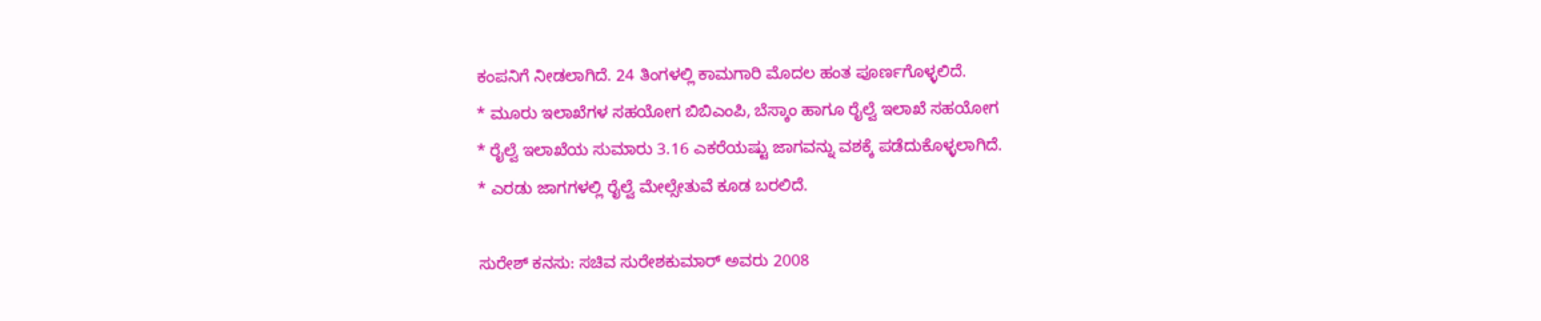ಕಂಪನಿಗೆ ನೀಡಲಾಗಿದೆ. 24 ತಿಂಗಳಲ್ಲಿ ಕಾಮಗಾರಿ ಮೊದಲ ಹಂತ ಪೂರ್ಣಗೊಳ್ಳಲಿದೆ.
* ಮೂರು ಇಲಾಖೆಗಳ ಸಹಯೋಗ ಬಿಬಿಎಂಪಿ, ಬೆಸ್ಕಾಂ ಹಾಗೂ ರೈಲ್ವೆ ಇಲಾಖೆ ಸಹಯೋಗ
* ರೈಲ್ವೆ ಇಲಾಖೆಯ ಸುಮಾರು 3.16 ಎಕರೆಯಷ್ಟು ಜಾಗವನ್ನು ವಶಕ್ಕೆ ಪಡೆದುಕೊಳ್ಳಲಾಗಿದೆ.
* ಎರಡು ಜಾಗಗಳಲ್ಲಿ ರೈಲ್ವೆ ಮೇಲ್ಸೇತುವೆ ಕೂಡ ಬರಲಿದೆ.

ಸುರೇಶ್ ಕನಸು: ಸಚಿವ ಸುರೇಶಕುಮಾರ್ ಅವರು 2008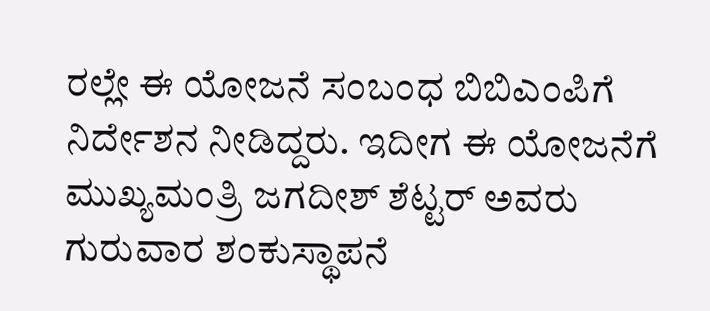ರಲ್ಲೇ ಈ ಯೋಜನೆ ಸಂಬಂಧ ಬಿಬಿಎಂಪಿಗೆ ನಿರ್ದೇಶನ ನೀಡಿದ್ದರು. ಇದೀಗ ಈ ಯೋಜನೆಗೆ ಮುಖ್ಯಮಂತ್ರಿ ಜಗದೀಶ್ ಶೆಟ್ಟರ್ ಅವರು ಗುರುವಾರ ಶಂಕುಸ್ಥಾಪನೆ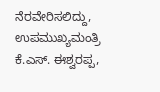ನೆರವೇರಿಸಲಿದ್ದು, ಉಪಮುಖ್ಯಮಂತ್ರಿ
ಕೆ.ಎಸ್. ಈಶ್ವರಪ್ಪ,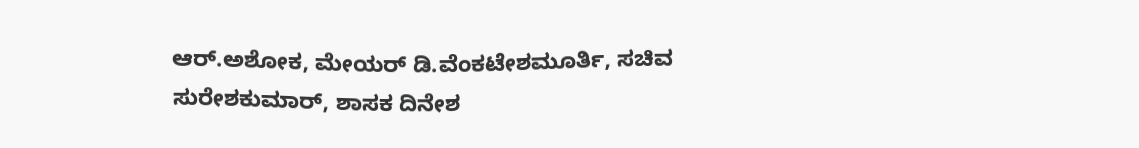ಆರ್.ಅಶೋಕ, ಮೇಯರ್ ಡಿ.ವೆಂಕಟೇಶಮೂರ್ತಿ, ಸಚಿವ ಸುರೇಶಕುಮಾರ್, ಶಾಸಕ ದಿನೇಶ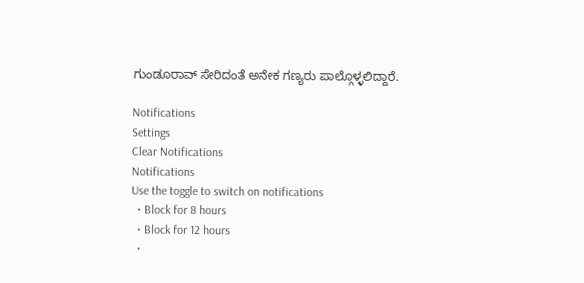ಗುಂಡೂರಾವ್ ಸೇರಿದಂತೆ ಅನೇಕ ಗಣ್ಯರು ಪಾಲ್ಗೊಳ್ಳಲಿದ್ದಾರೆ.

Notifications
Settings
Clear Notifications
Notifications
Use the toggle to switch on notifications
  • Block for 8 hours
  • Block for 12 hours
  •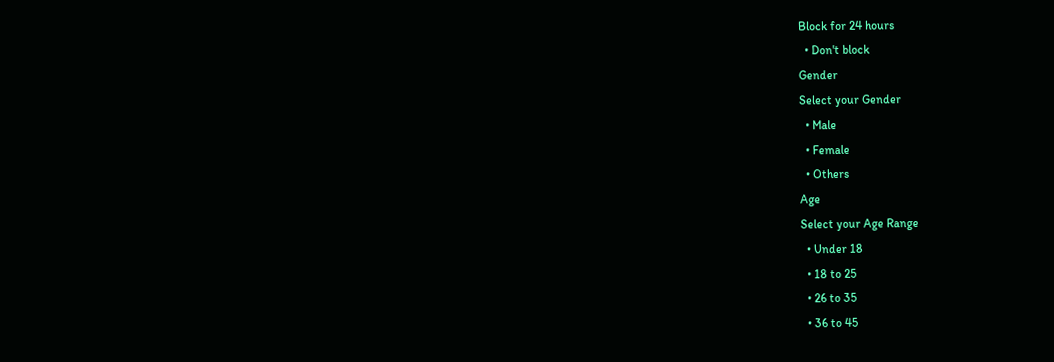Block for 24 hours
  • Don't block
Gender
Select your Gender
  • Male
  • Female
  • Others
Age
Select your Age Range
  • Under 18
  • 18 to 25
  • 26 to 35
  • 36 to 45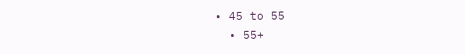• 45 to 55
  • 55+